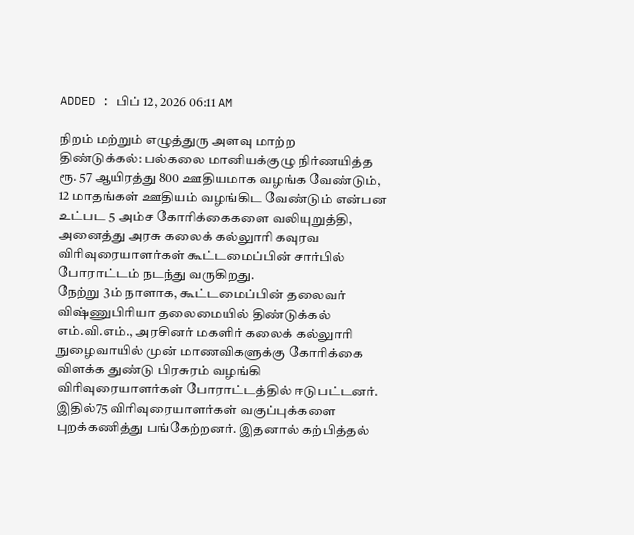ADDED : பிப் 12, 2026 06:11 AM

நிறம் மற்றும் எழுத்துரு அளவு மாற்ற
திண்டுக்கல்: பல்கலை மானியக்குழு நிர்ணயித்த ரூ. 57 ஆயிரத்து 800 ஊதியமாக வழங்க வேண்டும், 12 மாதங்கள் ஊதியம் வழங்கிட வேண்டும் என்பன உட்பட 5 அம்ச கோரிக்கைகளை வலியுறுத்தி, அனைத்து அரசு கலைக் கல்லுாரி கவுரவ விரிவுரையாளர்கள் கூட்டமைப்பின் சார்பில் போராட்டம் நடந்து வருகிறது.
நேற்று 3ம் நாளாக, கூட்டமைப்பின் தலைவர் விஷ்ணுபிரியா தலைமையில் திண்டுக்கல் எம்.வி.எம்., அரசினர் மகளிர் கலைக் கல்லுாரி நுழைவாயில் முன் மாணவிகளுக்கு கோரிக்கை விளக்க துண்டு பிரசுரம் வழங்கி விரிவுரையாளர்கள் போராட்டத்தில் ஈடுபட்டனர். இதில்75 விரிவுரையாளர்கள் வகுப்புக்களை புறக்கணித்து பங்கேற்றனர். இதனால் கற்பித்தல்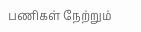பணிகள் நேற்றும்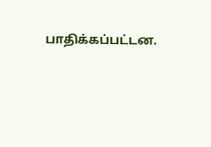பாதிக்கப்பட்டன.